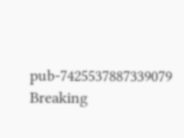pub-7425537887339079
Breaking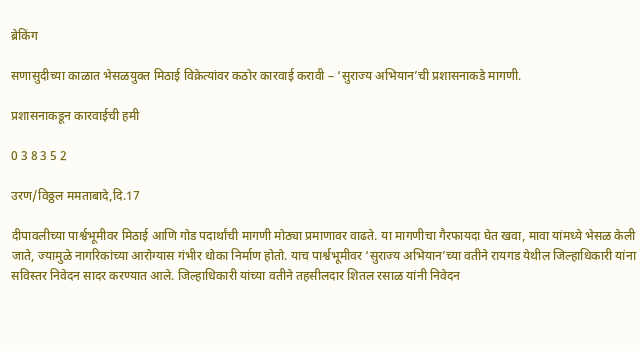ब्रेकिंग

सणासुदीच्या काळात भेसळयुक्त मिठाई विक्रेत्यांवर कठोर कारवाई करावी – ‘सुराज्य अभियान’ची प्रशासनाकडे मागणी.

प्रशासनाकडून कारवाईची हमी

0 3 8 3 5 2

उरण/विठ्ठल ममताबादे,दि.17

दीपावलीच्या पार्श्वभूमीवर मिठाई आणि गोड पदार्थांची मागणी मोठ्या प्रमाणावर वाढते. या मागणीचा गैरफायदा घेत खवा, मावा यांमध्ये भेसळ केली जाते, ज्यामुळे नागरिकांच्या आरोग्यास गंभीर धोका निर्माण होतो. याच पार्श्वभूमीवर ‘सुराज्य अभियान’च्या वतीने रायगड येथील जिल्हाधिकारी यांना सविस्तर निवेदन सादर करण्यात आले. जिल्हाधिकारी यांच्या वतीने तहसीलदार शितल रसाळ यांनी निवेदन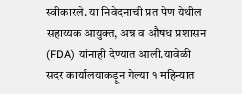स्वीकारले. या निवेदनाची प्रत पेण येथील सहाय्यक आयुक्त, अन्न व औषध प्रशासन (FDA) यांनाही देण्यात आली.यावेळी सदर कार्यालयाकड़ून गेल्या १ महिन्यात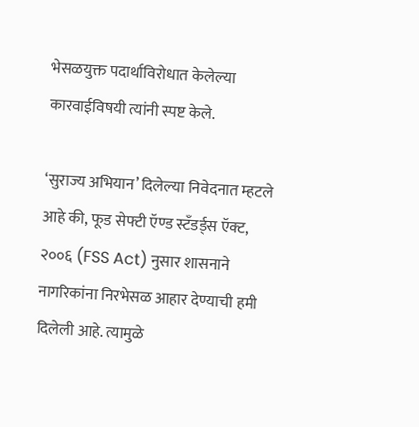भेसळयुक्त पदार्थाविरोधात केलेल्या कारवाईविषयी त्यांनी स्पष्ट केले.

‘सुराज्य अभियान’ दिलेल्या निवेदनात म्हटले आहे की, फूड सेफ्टी ऍण्ड स्टॅंडर्ड्स ऍक्ट, २००६ (FSS Act) नुसार शासनाने नागरिकांना निरभेसळ आहार देण्याची हमी दिलेली आहे. त्यामुळे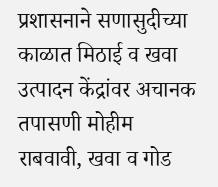प्रशासनाने सणासुदीच्या काळात मिठाई व खवा उत्पादन केंद्रांवर अचानक तपासणी मोहीम राबवावी, खवा व गोड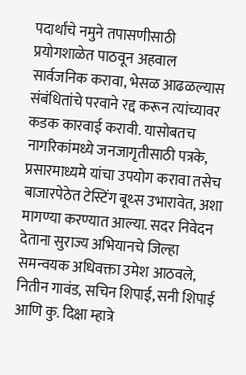पदार्थांचे नमुने तपासणीसाठी प्रयोगशाळेत पाठवून अहवाल सार्वजनिक करावा, भेसळ आढळल्यास संबंधितांचे परवाने रद्द करून त्यांच्यावर कडक कारवाई करावी. यासोबतच नागरिकांमध्ये जनजागृतीसाठी पत्रके, प्रसारमाध्यमे यांचा उपयोग करावा तसेच बाजारपेठेत टेस्टिंग बूथ्स उभारावेत, अशा मागण्या करण्यात आल्या. सदर निवेदन देताना सुराज्य अभियानचे जिल्हा समन्वयक अधिवक्ता उमेश आठवले, नितीन गावंड, सचिन शिपाई, सनी शिपाई आणि कु. दिक्षा म्हात्रे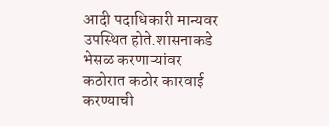आदी पदाधिकारी मान्यवर उपस्थित होते.शासनाकडे भेसळ करणाऱ्यांवर कठोरात कठोर कारवाई करण्याची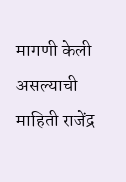मागणी केली असल्याची माहिती राजेंद्र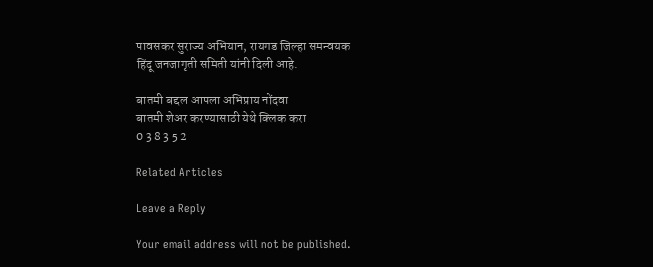पावसकर सुराज्य अभियान, रायगड जिल्हा समन्वयक
हिंदू जनजागृती समिती यांनी दिली आहे.

बातमी बद्दल आपला अभिप्राय नोंदवा
बातमी शेअर करण्यासाठी येथे क्लिक करा
0 3 8 3 5 2

Related Articles

Leave a Reply

Your email address will not be published.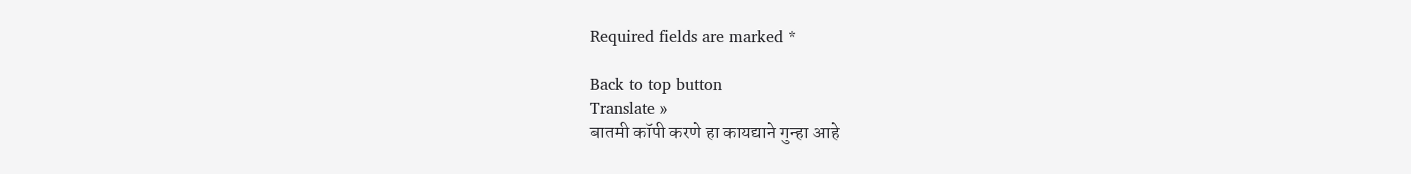Required fields are marked *

Back to top button
Translate »
बातमी कॉपी करणे हा कायद्याने गुन्हा आहे